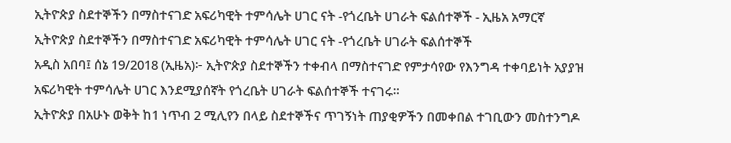ኢትዮጵያ ስደተኞችን በማስተናገድ አፍሪካዊት ተምሳሌት ሀገር ናት -የጎረቤት ሀገራት ፍልሰተኞች - ኢዜአ አማርኛ
ኢትዮጵያ ስደተኞችን በማስተናገድ አፍሪካዊት ተምሳሌት ሀገር ናት -የጎረቤት ሀገራት ፍልሰተኞች
አዲስ አበባ፤ ሰኔ 19/2018 (ኢዜአ)፦ ኢትዮጵያ ስደተኞችን ተቀብላ በማስተናገድ የምታሳየው የእንግዳ ተቀባይነት አያያዝ አፍሪካዊት ተምሳሌት ሀገር እንደሚያሰኛት የጎረቤት ሀገራት ፍልሰተኞች ተናገሩ።
ኢትዮጵያ በአሁኑ ወቅት ከ1 ነጥብ 2 ሚሊየን በላይ ስደተኞችና ጥገኝነት ጠያቂዎችን በመቀበል ተገቢውን መስተንግዶ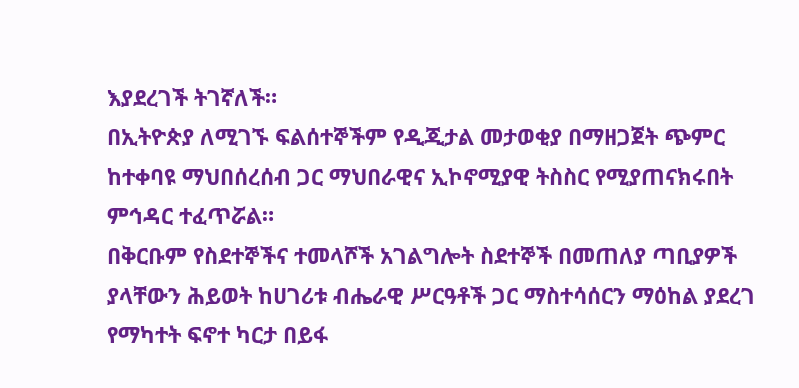እያደረገች ትገኛለች።
በኢትዮጵያ ለሚገኙ ፍልሰተኞችም የዲጂታል መታወቂያ በማዘጋጀት ጭምር ከተቀባዩ ማህበሰረሰብ ጋር ማህበራዊና ኢኮኖሚያዊ ትስስር የሚያጠናክሩበት ምኅዳር ተፈጥሯል።
በቅርቡም የስደተኞችና ተመላሾች አገልግሎት ስደተኞች በመጠለያ ጣቢያዎች ያላቸውን ሕይወት ከሀገሪቱ ብሔራዊ ሥርዓቶች ጋር ማስተሳሰርን ማዕከል ያደረገ የማካተት ፍኖተ ካርታ በይፋ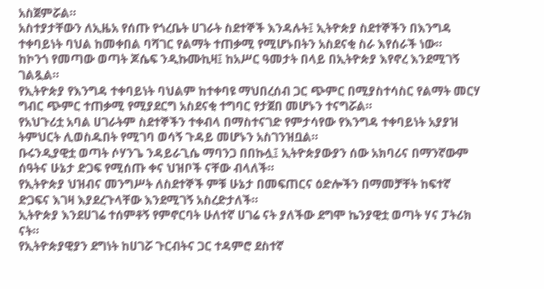አስጀምሯል።
አስተያታቸውን ለኢዜአ የሰጡ የጎረቤት ሀገራት ስደተኞች እንዳሉት፤ ኢትዮጵያ ስደተኞችን በእንግዳ ተቀባይነት ባህል ከመቀበል ባሻገር የልማት ተጠቃሚ የሚሆኑበትን አስደናቂ ስራ እየሰራች ነው።
ከኮንጎ የመጣው ወጣት ጆሴፍ ንዲኩሙኪዛ፤ ከአሥር ዓመታት በላይ በኢትዮጵያ እየኖረ እንደሚገኝ ገልጿል።
የኢትዮጵያ የእንግዳ ተቀባይነት ባህልም ከተቀባዩ ማህበረሰብ ጋር ጭምር በሚያስተሳስር የልማት መርሃ ግብር ጭምር ተጠቃሚ የሚያደርግ አስደናቂ ተግባር የታጀበ መሆኑን ተናግሯል።
የአህጉሪቷ አባል ሀገራትም ስደተኞችን ተቀብላ በማስተናገድ የምታሳየው የእንግዳ ተቀባይነት አያያዝ ትምህርት ሊወስዱበት የሚገባ ወሳኝ ጉዳይ መሆኑን አስገንዝቧል።
ቡሩንዲያዊቷ ወጣት ሶሃንጌ ንዳይራጊሴ ማባንጋ በበኩሏ፤ ኢትዮጵያውያን ሰው አክባሪና በማንኛውም ሰዓትና ሁኔታ ድጋፍ የሚሰጡ ቀና ህዝቦች ናቸው ብላለች።
የኢትዮጵያ ህዝብና መንግሥት ለስደተኞች ምቹ ሁኔታ በመፍጠርና ዕድሎችን በማመቻቸት ከፍተኛ ድጋፍና እገዛ እያደረጉላቸው እንደሚገኝ አስረድታለች።
ኢትዮጵያ እንደሀገሬ ተሰምቶኝ የምኖርባት ሁለተኛ ሀገሬ ናት ያለችው ደግሞ ኬንያዊቷ ወጣት ሃና ፓትሪክ ናት።
የኢትዮጵያዊያን ደግነት ከሀገሯ ጉርብትና ጋር ተዳምሮ ደስተኛ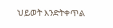ህይወት እንድትቀጥል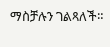ማስቻሉን ገልጻለች።